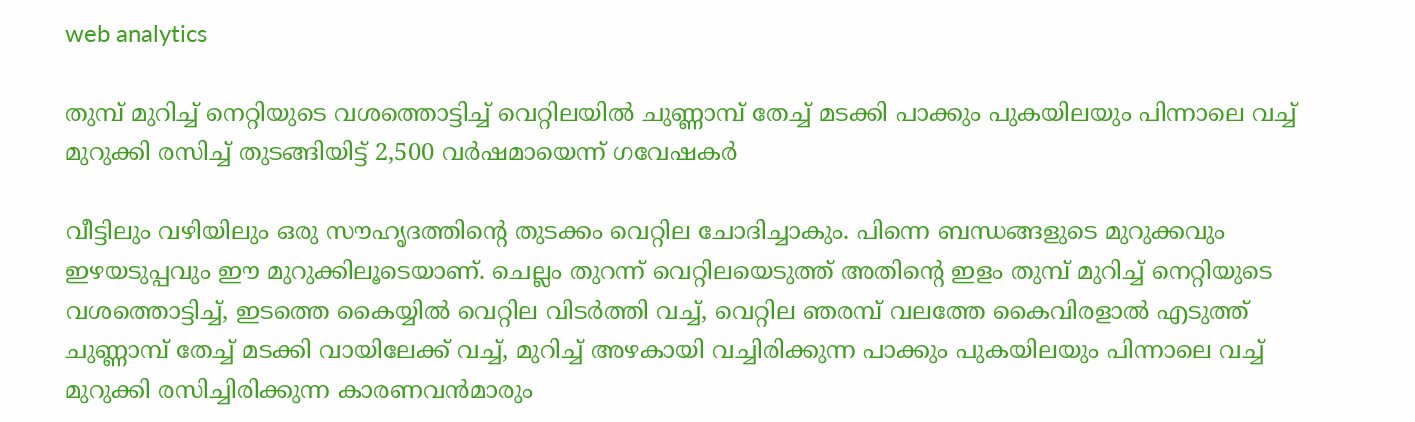web analytics

തുമ്പ് മുറിച്ച് നെറ്റിയുടെ വശത്തൊട്ടിച്ച് വെറ്റിലയിൽ ചുണ്ണാമ്പ് തേച്ച് മടക്കി പാക്കും പുകയിലയും പിന്നാലെ വച്ച് മുറുക്കി രസിച്ച് തുടങ്ങിയിട്ട് 2,500 വർഷമായെന്ന് ഗവേഷകർ

വീട്ടിലും വഴിയിലും ഒരു സൗഹൃദത്തിന്റെ തുടക്കം വെറ്റില ചോദിച്ചാകും. പിന്നെ ബന്ധങ്ങളുടെ മുറുക്കവും ഇഴയടുപ്പവും ഈ മുറുക്കിലൂടെയാണ്. ചെല്ലം തുറന്ന് വെറ്റിലയെടുത്ത് അതിന്റെ ഇളം തുമ്പ് മുറിച്ച് നെറ്റിയുടെ വശത്തൊട്ടിച്ച്, ഇടത്തെ കൈയ്യിൽ വെറ്റില വിടർത്തി വച്ച്, വെറ്റില ഞരമ്പ് വലത്തേ കൈവിരളാൽ എടുത്ത് ചുണ്ണാമ്പ് തേച്ച് മടക്കി വായിലേക്ക് വച്ച്, മുറിച്ച് അഴകായി വച്ചിരിക്കുന്ന പാക്കും പുകയിലയും പിന്നാലെ വച്ച് മുറുക്കി രസിച്ചിരിക്കുന്ന കാരണവൻമാരും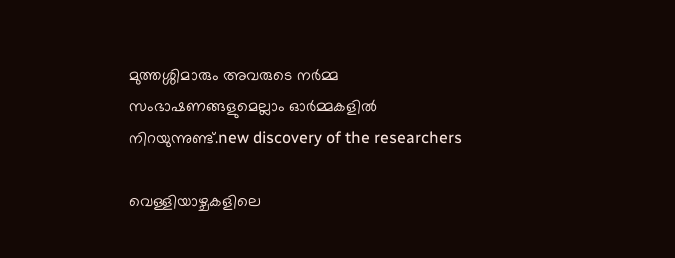മുത്തശ്ശിമാരും അവരുടെ നർമ്മ സംഭാഷണങ്ങളുമെല്ലാം ഓർമ്മകളിൽ നിറയുന്നുണ്ട്.new discovery of the researchers

വെള്ളിയാഴ്ചകളിലെ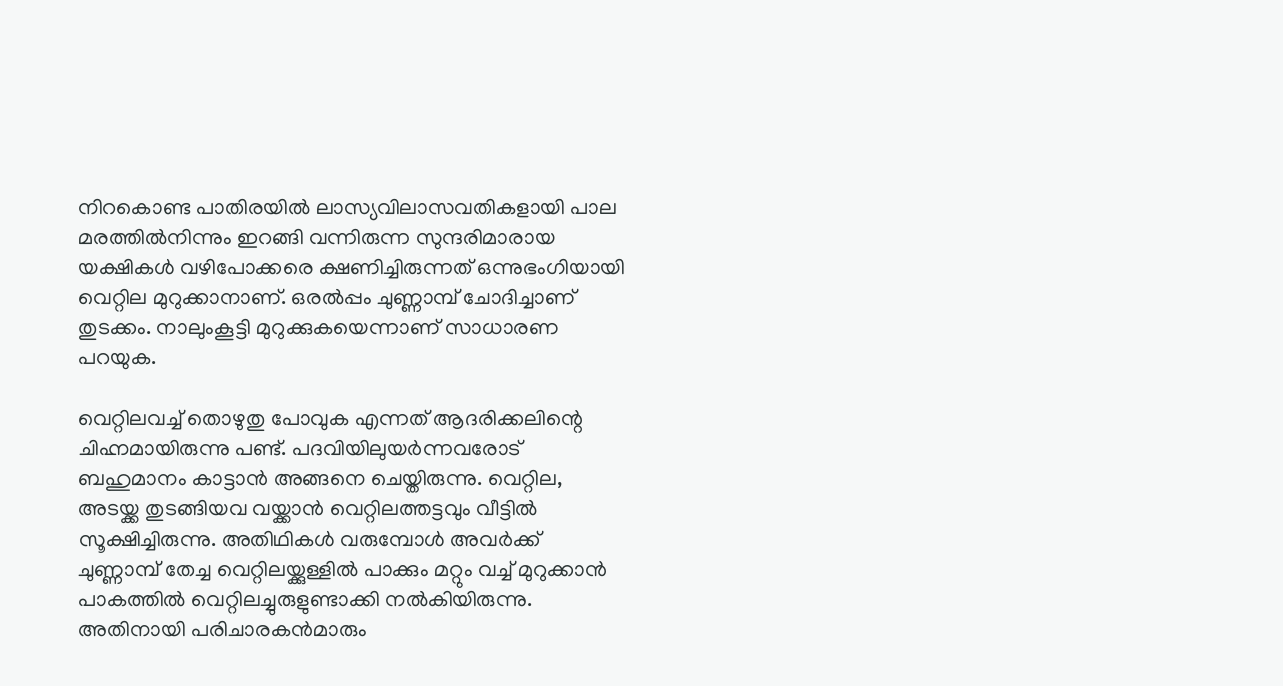നിറകൊണ്ട പാതിരയിൽ ലാസ്യവിലാസവതികളായി പാല മരത്തിൽനിന്നും ഇറങ്ങി വന്നിരുന്ന സുന്ദരിമാരായ യക്ഷികൾ വഴിപോക്കരെ ക്ഷണിച്ചിരുന്നത് ഒന്നുഭംഗിയായി വെറ്റില മുറുക്കാനാണ്. ഒരൽപ്പം ചുണ്ണാമ്പ് ചോദിച്ചാണ് തുടക്കം. നാലുംകൂട്ടി മുറുക്കുകയെന്നാണ് സാധാരണ പറയുക.

വെറ്റിലവച്ച് തൊഴുതു പോവുക എന്നത് ആദരിക്കലിന്റെ ചിഹ്നമായിരുന്നു പണ്ട്. പദവിയിലുയർന്നവരോട് ബഹുമാനം കാട്ടാൻ അങ്ങനെ ചെയ്തിരുന്നു. വെറ്റില, അടയ്ക്ക തുടങ്ങിയവ വയ്ക്കാൻ വെറ്റിലത്തട്ടവും വീട്ടിൽ സൂക്ഷിച്ചിരുന്നു. അതിഥികൾ വരുമ്പോൾ അവർക്ക് ചുണ്ണാമ്പ് തേച്ച വെറ്റിലയ്ക്കുള്ളിൽ പാക്കും മറ്റും വച്ച് മുറുക്കാൻ പാകത്തിൽ വെറ്റിലച്ചുരുളുണ്ടാക്കി നൽകിയിരുന്നു. അതിനായി പരിചാരകൻമാരും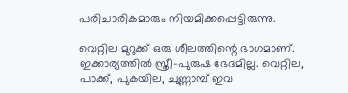പരിചാരികമാരും നിയമിക്കപ്പെട്ടിരുന്നു.

വെറ്റില മുറുക്ക് ഒരു ശീലത്തിന്റെ ഭാഗമാണ്. ഇക്കാര്യത്തിൽ സ്ത്രീ-പുരുഷ ഭേദമില്ല. വെറ്റില, പാക്ക്, പുകയില, ചുണ്ണാമ്പ് ഇവ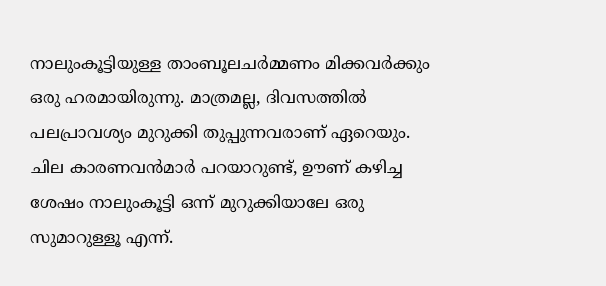നാലുംകൂട്ടിയുള്ള താംബൂലചർമ്മണം മിക്കവർക്കും ഒരു ഹരമായിരുന്നു. മാത്രമല്ല, ദിവസത്തിൽ പലപ്രാവശ്യം മുറുക്കി തുപ്പുന്നവരാണ് ഏറെയും. ചില കാരണവൻമാർ പറയാറുണ്ട്, ഊണ് കഴിച്ച ശേഷം നാലുംകൂട്ടി ഒന്ന് മുറുക്കിയാലേ ഒരു സുമാറുള്ളൂ എന്ന്.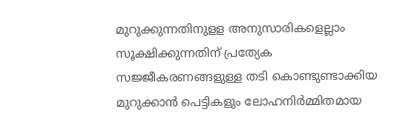മുറുക്കുന്നതിനുളള അനുസാരികളെല്ലാം സൂക്ഷിക്കുന്നതിന് പ്രത്യേക സജ്ജീകരണങ്ങളുള്ള തടി കൊണ്ടുണ്ടാക്കിയ മുറുക്കാൻ പെട്ടികളും ലോഹനിർമ്മിതമായ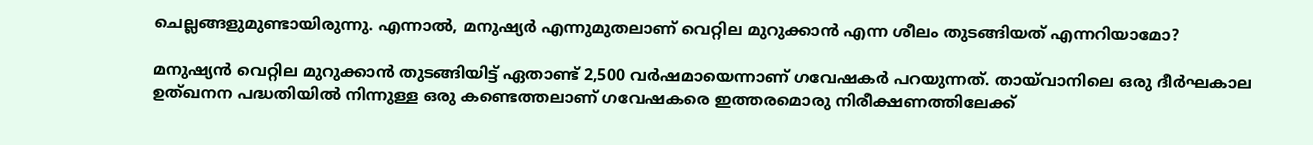ചെല്ലങ്ങളുമുണ്ടായിരുന്നു. എന്നാൽ, മനുഷ്യർ എന്നുമുതലാണ് വെറ്റില മുറുക്കാൻ എന്ന ശീലം തുടങ്ങിയത് എന്നറിയാമോ?

മനുഷ്യൻ വെറ്റില മുറുക്കാൻ തുടങ്ങിയിട്ട് ഏതാണ്ട് 2,500 വർഷമായെന്നാണ് ഗവേഷകർ പറയുന്നത്. തായ്‌വാനിലെ ഒരു ദീർഘകാല ഉത്ഖനന പദ്ധതിയിൽ നിന്നുള്ള ഒരു കണ്ടെത്തലാണ് ഗവേഷകരെ ഇത്തരമൊരു നിരീക്ഷണത്തിലേക്ക്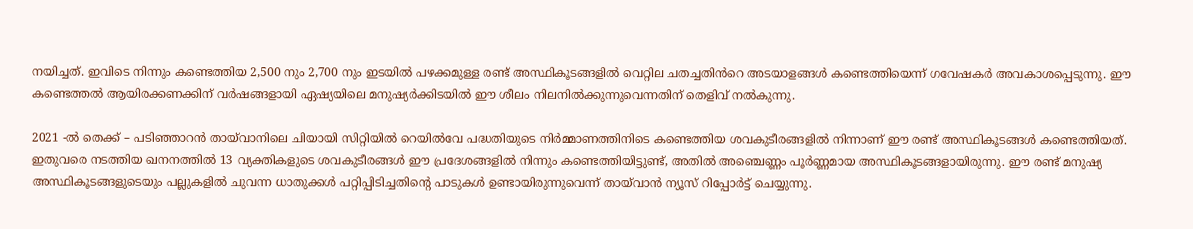നയിച്ചത്. ഇവിടെ നിന്നും കണ്ടെത്തിയ 2,500 നും 2,700 നും ഇടയിൽ പഴക്കമുള്ള രണ്ട് അസ്ഥികൂടങ്ങളിൽ വെറ്റില ചതച്ചതിൻറെ അടയാളങ്ങൾ കണ്ടെത്തിയെന്ന് ഗവേഷകർ അവകാശപ്പെടുന്നു. ഈ കണ്ടെത്തൽ ആയിരക്കണക്കിന് വർഷങ്ങളായി ഏഷ്യയിലെ മനുഷ്യർക്കിടയിൽ ഈ ശീലം നിലനിൽക്കുന്നുവെന്നതിന് തെളിവ് നൽകുന്നു.

2021 -ൽ തെക്ക് – പടിഞ്ഞാറൻ തായ്‌വാനിലെ ചിയായി സിറ്റിയിൽ റെയിൽവേ പദ്ധതിയുടെ നിർമ്മാണത്തിനിടെ കണ്ടെത്തിയ ശവകുടീരങ്ങളിൽ നിന്നാണ് ഈ രണ്ട് അസ്ഥികൂടങ്ങൾ കണ്ടെത്തിയത്. ഇതുവരെ നടത്തിയ ഖനനത്തിൽ 13 വ്യക്തികളുടെ ശവകുടീരങ്ങൾ ഈ പ്രദേശങ്ങളിൽ നിന്നും കണ്ടെത്തിയിട്ടുണ്ട്, അതിൽ അഞ്ചെണ്ണം പൂർണ്ണമായ അസ്ഥികൂടങ്ങളായിരുന്നു. ഈ രണ്ട് മനുഷ്യ അസ്ഥികൂടങ്ങളുടെയും പല്ലുകളിൽ ചുവന്ന ധാതുക്കൾ പറ്റിപ്പിടിച്ചതിന്റെ പാടുകൾ ഉണ്ടായിരുന്നുവെന്ന് തായ്‌വാൻ ന്യൂസ് റിപ്പോർട്ട് ചെയ്യുന്നു.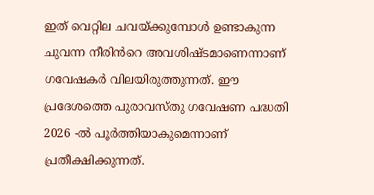ഇത് വെറ്റില ചവയ്ക്കുമ്പോൾ ഉണ്ടാകുന്ന ചുവന്ന നീരിൻറെ അവശിഷ്ടമാണെന്നാണ് ഗവേഷകർ വിലയിരുത്തുന്നത്. ഈ പ്രദേശത്തെ പുരാവസ്തു ഗവേഷണ പദ്ധതി 2026 -ൽ പൂർത്തിയാകുമെന്നാണ് പ്രതീക്ഷിക്കുന്നത്.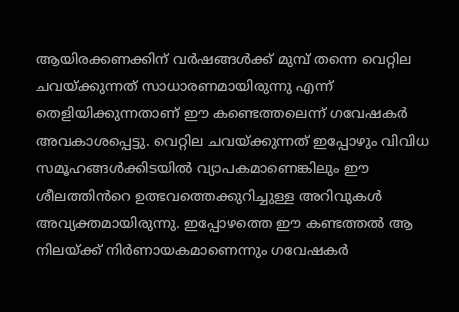ആയിരക്കണക്കിന് വർഷങ്ങൾക്ക് മുമ്പ് തന്നെ വെറ്റില ചവയ്ക്കുന്നത് സാധാരണമായിരുന്നു എന്ന് തെളിയിക്കുന്നതാണ് ഈ കണ്ടെത്തലെന്ന് ഗവേഷകർ അവകാശപ്പെട്ടു. വെറ്റില ചവയ്ക്കുന്നത് ഇപ്പോഴും വിവിധ സമൂഹങ്ങൾക്കിടയിൽ വ്യാപകമാണെങ്കിലും ഈ ശീലത്തിൻറെ ഉത്ഭവത്തെക്കുറിച്ചുള്ള അറിവുകൾ അവ്യക്തമായിരുന്നു. ഇപ്പോഴത്തെ ഈ കണ്ടത്തൽ ആ നിലയ്ക്ക് നിർണായകമാണെന്നും ഗവേഷകർ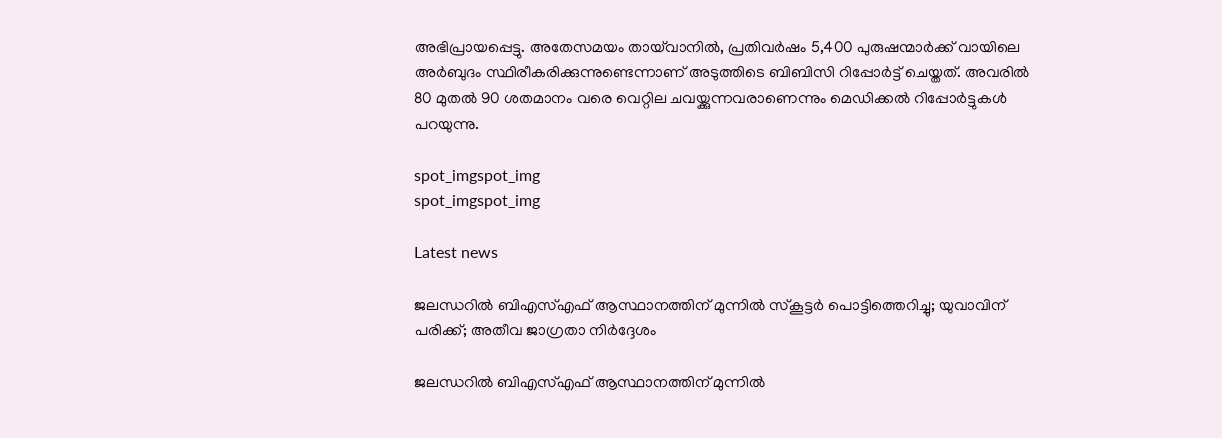അഭിപ്രായപ്പെട്ടു. അതേസമയം തായ്‌വാനിൽ, പ്രതിവർഷം 5,400 പുരുഷന്മാർക്ക് വായിലെ അർബുദം സ്ഥിരീകരിക്കുന്നുണ്ടെന്നാണ് അടുത്തിടെ ബിബിസി റിപ്പോർട്ട് ചെയ്തത്. അവരിൽ 80 മുതൽ 90 ശതമാനം വരെ വെറ്റില ചവയ്ക്കുന്നവരാണെന്നും മെഡിക്കൽ റിപ്പോർട്ടുകൾ പറയുന്നു.

spot_imgspot_img
spot_imgspot_img

Latest news

ജലന്ധറിൽ ബിഎസ്എഫ് ആസ്ഥാനത്തിന് മുന്നിൽ സ്‌കൂട്ടർ പൊട്ടിത്തെറിച്ചു; യുവാവിന് പരിക്ക്; അതീവ ജാഗ്രതാ നിർദ്ദേശം

ജലന്ധറിൽ ബിഎസ്എഫ് ആസ്ഥാനത്തിന് മുന്നിൽ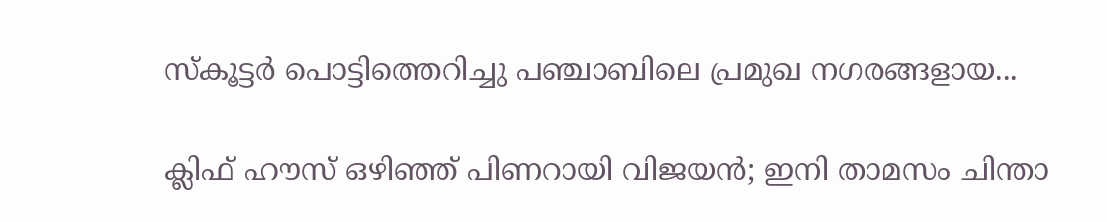സ്‌കൂട്ടർ പൊട്ടിത്തെറിച്ചു പഞ്ചാബിലെ പ്രമുഖ നഗരങ്ങളായ...

ക്ലിഫ് ഹൗസ് ഒഴിഞ്ഞ് പിണറായി വിജയൻ; ഇനി താമസം ചിന്താ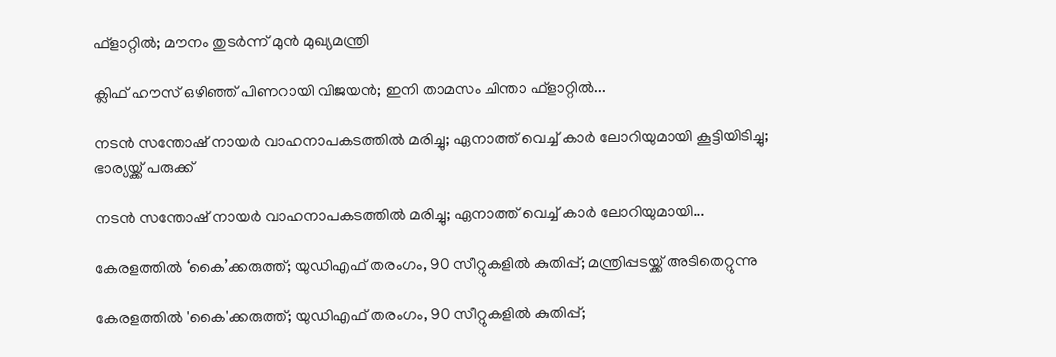ഫ്‌ളാറ്റിൽ; മൗനം തുടര്‍ന്ന് മുൻ മുഖ്യമന്ത്രി

ക്ലിഫ് ഹൗസ് ഒഴിഞ്ഞ് പിണറായി വിജയൻ; ഇനി താമസം ചിന്താ ഫ്‌ളാറ്റിൽ...

നടൻ സന്തോഷ് നായർ വാഹനാപകടത്തിൽ മരിച്ചു; ഏനാത്ത് വെച്ച് കാർ ലോറിയുമായി കൂട്ടിയിടിച്ചു; ഭാര്യയ്ക്ക് പരുക്ക്

നടൻ സന്തോഷ് നായർ വാഹനാപകടത്തിൽ മരിച്ചു; ഏനാത്ത് വെച്ച് കാർ ലോറിയുമായി...

കേരളത്തിൽ ‘കൈ’ക്കരുത്ത്; യുഡിഎഫ് തരംഗം, 90 സീറ്റുകളിൽ കുതിപ്പ്; മന്ത്രിപ്പടയ്ക്ക് അടിതെറ്റുന്നു

കേരളത്തിൽ 'കൈ'ക്കരുത്ത്; യുഡിഎഫ് തരംഗം, 90 സീറ്റുകളിൽ കുതിപ്പ്;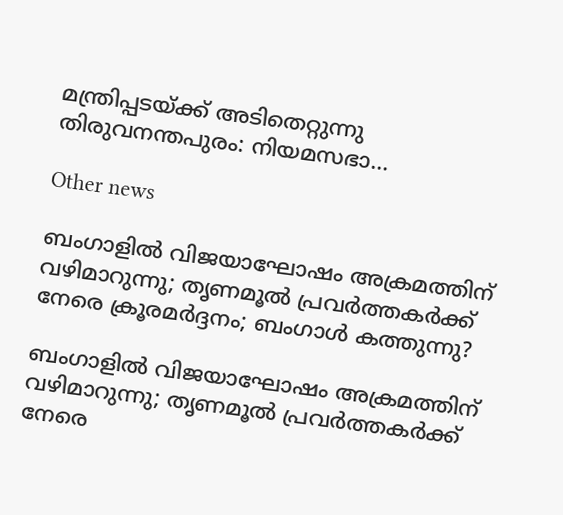മന്ത്രിപ്പടയ്ക്ക് അടിതെറ്റുന്നു തിരുവനന്തപുരം: നിയമസഭാ...

Other news

ബംഗാളിൽ വിജയാഘോഷം അക്രമത്തിന് വഴിമാറുന്നു; തൃണമൂൽ പ്രവർത്തകർക്ക് നേരെ ക്രൂരമർദ്ദനം; ബംഗാൾ കത്തുന്നു?

ബംഗാളിൽ വിജയാഘോഷം അക്രമത്തിന് വഴിമാറുന്നു; തൃണമൂൽ പ്രവർത്തകർക്ക് നേരെ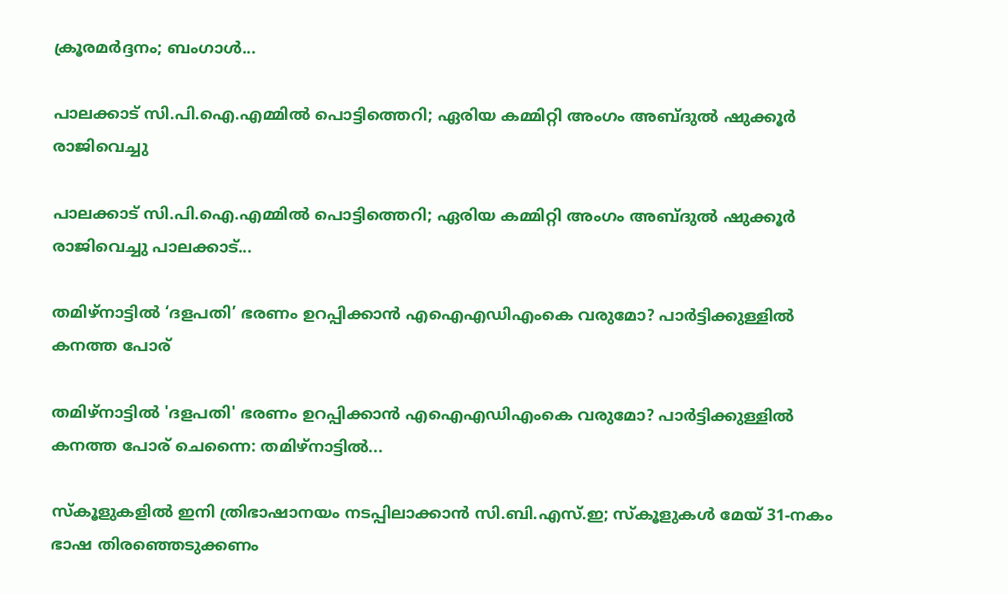ക്രൂരമർദ്ദനം; ബംഗാൾ...

പാലക്കാട് സി.പി.ഐ.എമ്മിൽ പൊട്ടിത്തെറി; ഏരിയ കമ്മിറ്റി അംഗം അബ്ദുൽ ഷുക്കൂർ രാജിവെച്ചു

പാലക്കാട് സി.പി.ഐ.എമ്മിൽ പൊട്ടിത്തെറി; ഏരിയ കമ്മിറ്റി അംഗം അബ്ദുൽ ഷുക്കൂർ രാജിവെച്ചു പാലക്കാട്...

തമിഴ്നാട്ടിൽ ‘ദളപതി’ ഭരണം ഉറപ്പിക്കാൻ എഐഎഡിഎംകെ വരുമോ? പാർട്ടിക്കുള്ളിൽ കനത്ത പോര്

തമിഴ്നാട്ടിൽ 'ദളപതി' ഭരണം ഉറപ്പിക്കാൻ എഐഎഡിഎംകെ വരുമോ? പാർട്ടിക്കുള്ളിൽ കനത്ത പോര് ചെന്നൈ: തമിഴ്നാട്ടിൽ...

സ്കൂളുകളിൽ ഇനി ത്രിഭാഷാനയം നടപ്പിലാക്കാൻ സി.ബി.എസ്.ഇ; സ്കൂളുകൾ മേയ് 31-നകം ഭാഷ തിരഞ്ഞെടുക്കണം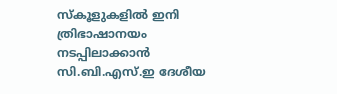സ്കൂളുകളിൽ ഇനി ത്രിഭാഷാനയം നടപ്പിലാക്കാൻ സി.ബി.എസ്.ഇ ദേശീയ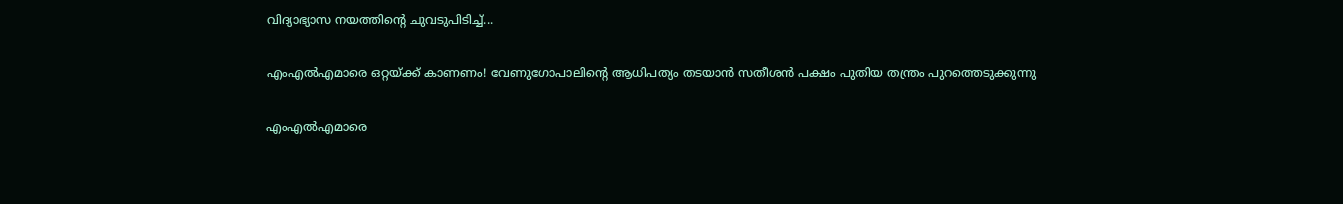വിദ്യാഭ്യാസ നയത്തിന്റെ ചുവടുപിടിച്ച്...

എംഎൽഎമാരെ ഒറ്റയ്ക്ക് കാണണം! വേണുഗോപാലിന്റെ ആധിപത്യം തടയാൻ സതീശൻ പക്ഷം പുതിയ തന്ത്രം പുറത്തെടുക്കുന്നു

എംഎൽഎമാരെ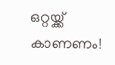ഒറ്റയ്ക്ക് കാണണം!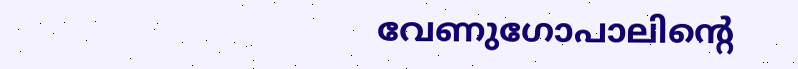വേണുഗോപാലിന്റെ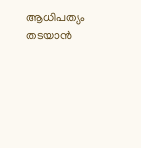ആധിപത്യം തടയാൻ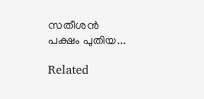സതീശൻ പക്ഷം പുതിയ...

Related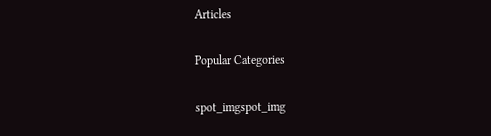Articles

Popular Categories

spot_imgspot_img